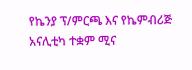የኬንያ ፕ/ምርጫ እና የኬምብሪጅ አናሊቲካ ተቋም ሚና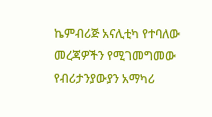ኬምብሪጅ አናሊቲካ የተባለው መረጃዎችን የሚገመግመው የብሪታንያውያን አማካሪ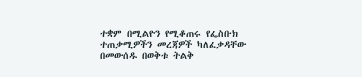ተቋም በሚልዮን የሚቆጠሩ የፌስቡክ ተጠቃሚዎችን መረጃዎች ካለፈቃዳቸው በመውሰዱ በወቅቱ ትልቅ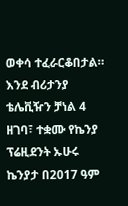ወቀሳ ተፈራርቆበታል። እንደ ብሪታንያ ቴሌቪዥን ቻነል 4 ዘገባ፣ ተቋሙ የኬንያ ፕሬዚደንት ኡሁሩ ኬንያታ በ2017 ዓም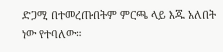ድጋሚ በተመረጡበትም ምርጫ ላይ እጁ አለበት ነው የተባለው።